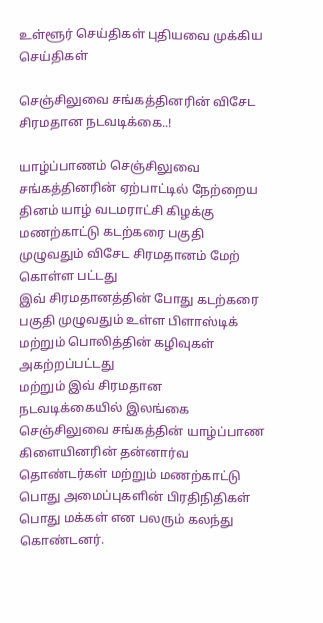உள்ளூர் செய்திகள் புதியவை முக்கிய செய்திகள்

செஞ்சிலுவை சங்கத்தினரின் விசேட சிரமதான நடவடிக்கை..!

யாழ்ப்பாணம் செஞ்சிலுவை சங்கத்தினரின் ஏற்பாட்டில் நேற்றைய தினம் யாழ் வடமராட்சி கிழக்கு மணற்காட்டு கடற்கரை பகுதி முழுவதும் விசேட சிரமதானம் மேற் கொள்ள பட்டது
இவ் சிரமதானத்தின் போது கடற்கரை பகுதி முழுவதும் உள்ள பிளாஸ்டிக் மற்றும் பொலித்தின் கழிவுகள் அகற்றப்பட்டது
மற்றும் இவ் சிரமதான நடவடிக்கையில் இலங்கை செஞ்சிலுவை சங்கத்தின் யாழ்ப்பாண கிளையினரின் தன்னார்வ தொண்டர்கள் மற்றும் மணற்காட்டு பொது அமைப்புகளின் பிரதிநிதிகள் பொது மக்கள் என பலரும் கலந்து கொண்டனர்.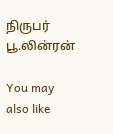நிருபர்
பூ.லின்ரன்

You may also like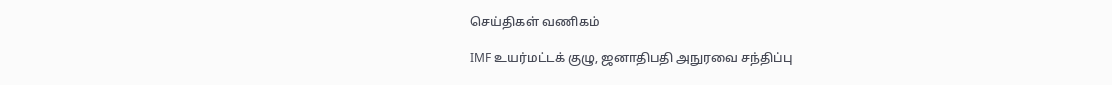செய்திகள் வணிகம்

IMF உயர்மட்டக் குழு, ஜனாதிபதி அநுரவை சந்திப்பு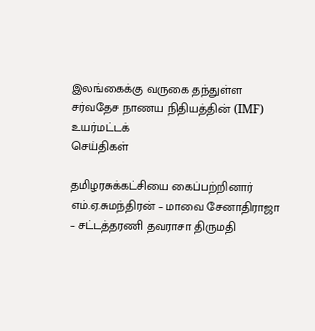இலங்கைக்கு வருகை தந்துள்ள சர்வதேச நாணய நிதியத்தின் (IMF) உயர்மட்டக்
செய்திகள்

தமிழரசுக்கட்சியை கைப்பற்றினார் எம்.ஏ.சுமந்திரன் – மாவை சேனாதிராஜா – சட்டத்தரணி தவராசா திருமதி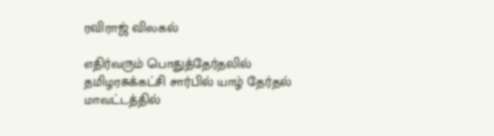ரவிராஜ் விலகல்

எதிர்வரும் பொதுத்தேர்தலில் தமிழரசுக்கட்சி சார்பில் யாழ் தேர்தல் மாவட்டத்தில்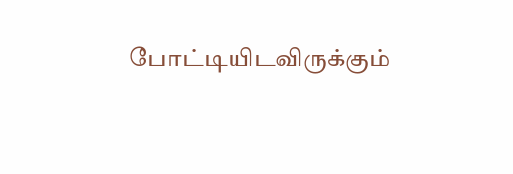போட்டியிடவிருக்கும்